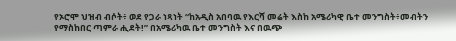የኦሮሞ ህዝብ ብሶት፥ ወደ የጋራ ነጻነት “ከአዲስ አበባዉ የእርሻ መሬት እስከ አሜሪካዊ ቤተ መንግስት፥መብትን የማስከበር ጣምራ ሒደት!” በአሜሪካዉ ቤተ መንግስት እና በዉጭ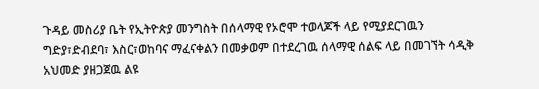ጉዳይ መስሪያ ቤት የኢትዮጵያ መንግስት በሰላማዊ የኦሮሞ ተወላጆች ላይ የሚያደርገዉን ግድያ፣ድብደባ፣ እስር፣ወከባና ማፈናቀልን በመቃወም በተደረገዉ ሰላማዊ ሰልፍ ላይ በመገኘት ሳዲቅ አህመድ ያዘጋጀዉ ልዩ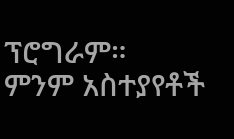ፕሮግራም።
ምንም አስተያየቶች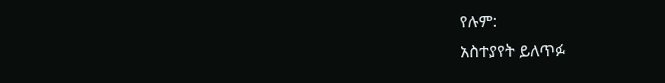የሉም:
አስተያየት ይለጥፉ